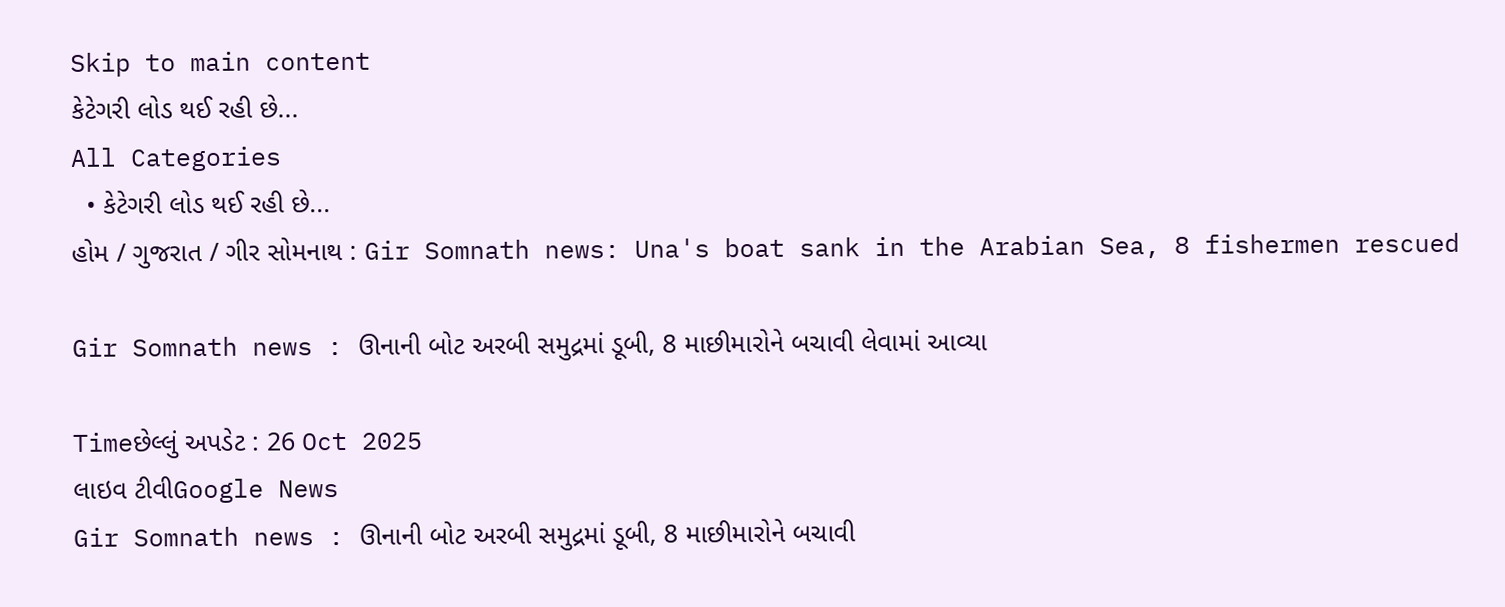Skip to main content
કેટેગરી લોડ થઈ રહી છે...
All Categories
  • કેટેગરી લોડ થઈ રહી છે...
હોમ / ગુજરાત / ગીર સોમનાથ : Gir Somnath news: Una's boat sank in the Arabian Sea, 8 fishermen rescued

Gir Somnath news : ઊનાની બોટ અરબી સમુદ્રમાં ડૂબી, 8 માછીમારોને બચાવી લેવામાં આવ્યા

Timeછેલ્લું અપડેટ : 26 Oct 2025
લાઇવ ટીવીGoogle News
Gir Somnath news : ઊનાની બોટ અરબી સમુદ્રમાં ડૂબી, 8 માછીમારોને બચાવી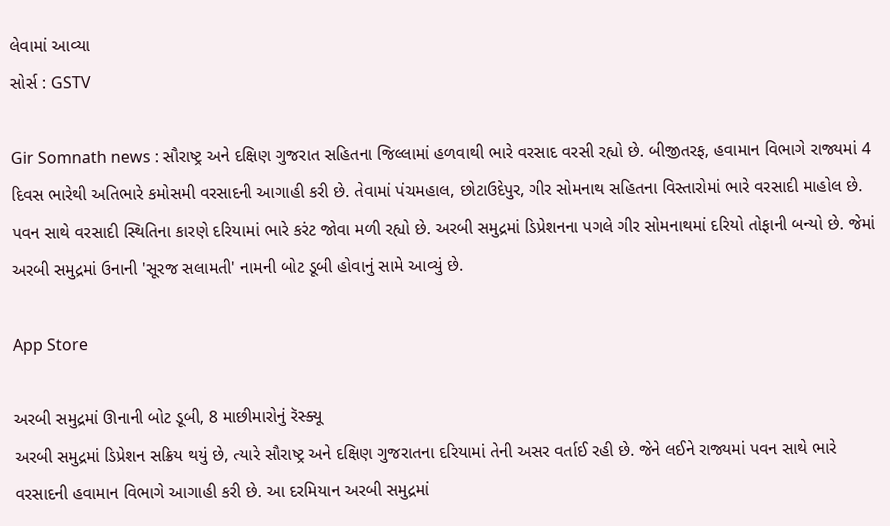લેવામાં આવ્યા
સોર્સ : GSTV

Gir Somnath news : સૌરાષ્ટ્ર અને દક્ષિણ ગુજરાત સહિતના જિલ્લામાં હળવાથી ભારે વરસાદ વરસી રહ્યો છે. બીજીતરફ, હવામાન વિભાગે રાજ્યમાં 4 દિવસ ભારેથી અતિભારે કમોસમી વરસાદની આગાહી કરી છે. તેવામાં પંચમહાલ, છોટાઉદેપુર, ગીર સોમનાથ સહિતના વિસ્તારોમાં ભારે વરસાદી માહોલ છે. પવન સાથે વરસાદી સ્થિતિના કારણે દરિયામાં ભારે કરંટ જોવા મળી રહ્યો છે. અરબી સમુદ્રમાં ડિપ્રેશનના પગલે ગીર સોમનાથમાં દરિયો તોફાની બન્યો છે. જેમાં અરબી સમુદ્રમાં ઉનાની 'સૂરજ સલામતી' નામની બોટ ડૂબી હોવાનું સામે આવ્યું છે.

App Store

અરબી સમુદ્રમાં ઊનાની બોટ ડૂબી, 8 માછીમારોનું રૅસ્ક્યૂ
અરબી સમુદ્રમાં ડિપ્રેશન સક્રિય થયું છે, ત્યારે સૌરાષ્ટ્ર અને દક્ષિણ ગુજરાતના દરિયામાં તેની અસર વર્તાઈ રહી છે. જેને લઈને રાજ્યમાં પવન સાથે ભારે વરસાદની હવામાન વિભાગે આગાહી કરી છે. આ દરમિયાન અરબી સમુદ્રમાં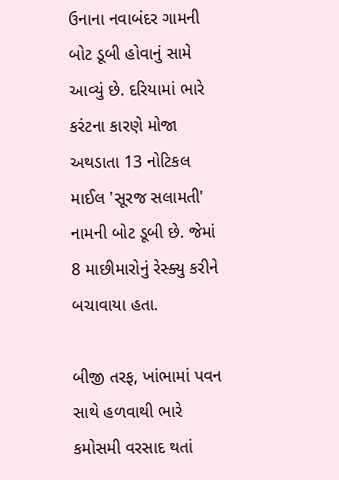ઉનાના નવાબંદર ગામની બોટ ડૂબી હોવાનું સામે આવ્યું છે. દરિયામાં ભારે કરંટના કારણે મોજા અથડાતા 13 નોટિકલ માઈલ 'સૂરજ સલામતી' નામની બોટ ડૂબી છે. જેમાં 8 માછીમારોનું રેસ્ક્યુ કરીને બચાવાયા હતા.

બીજી તરફ, ખાંભામાં પવન સાથે હળવાથી ભારે કમોસમી વરસાદ થતાં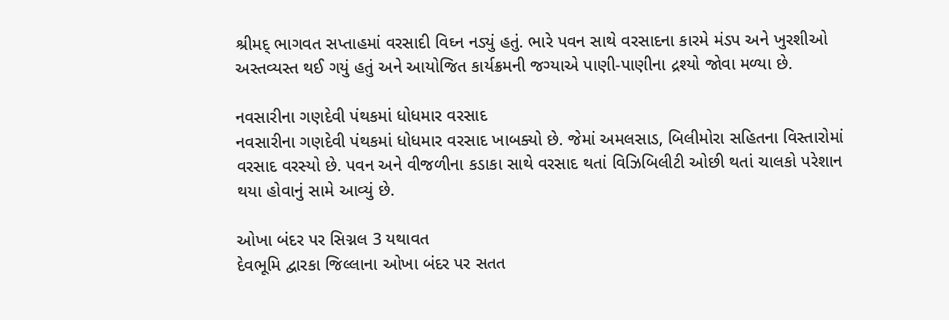શ્રીમદ્ ભાગવત સપ્તાહમાં વરસાદી વિઘ્ન નડ્યું હતું. ભારે પવન સાથે વરસાદના કારમે મંડપ અને ખુરશીઓ અસ્તવ્યસ્ત થઈ ગયું હતું અને આયોજિત કાર્યક્રમની જગ્યાએ પાણી-પાણીના દ્રશ્યો જોવા મળ્યા છે.

નવસારીના ગણદેવી પંથકમાં ધોધમાર વરસાદ
નવસારીના ગણદેવી પંથકમાં ધોધમાર વરસાદ ખાબક્યો છે. જેમાં અમલસાડ, બિલીમોરા સહિતના વિસ્તારોમાં વરસાદ વરસ્યો છે. પવન અને વીજળીના કડાકા સાથે વરસાદ થતાં વિઝિબિલીટી ઓછી થતાં ચાલકો પરેશાન થયા હોવાનું સામે આવ્યું છે.

ઓખા બંદર પર સિગ્નલ 3 યથાવત
દેવભૂમિ દ્વારકા જિલ્લાના ઓખા બંદર પર સતત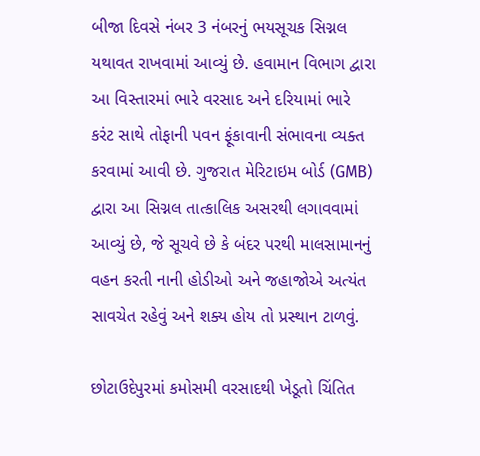બીજા દિવસે નંબર 3 નંબરનું ભયસૂચક સિગ્નલ યથાવત રાખવામાં આવ્યું છે. હવામાન વિભાગ દ્વારા આ વિસ્તારમાં ભારે વરસાદ અને દરિયામાં ભારે કરંટ સાથે તોફાની પવન ફૂંકાવાની સંભાવના વ્યક્ત કરવામાં આવી છે. ગુજરાત મેરિટાઇમ બોર્ડ (GMB) દ્વારા આ સિગ્નલ તાત્કાલિક અસરથી લગાવવામાં આવ્યું છે, જે સૂચવે છે કે બંદર પરથી માલસામાનનું વહન કરતી નાની હોડીઓ અને જહાજોએ અત્યંત સાવચેત રહેવું અને શક્ય હોય તો પ્રસ્થાન ટાળવું.

છોટાઉદેપુરમાં કમોસમી વરસાદથી ખેડૂતો ચિંતિત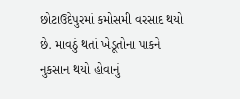છોટાઉદેપુરમાં કમોસમી વરસાદ થયો છે. માવઠું થતાં ખેડૂતોના પાકને નુકસાન થયો હોવાનું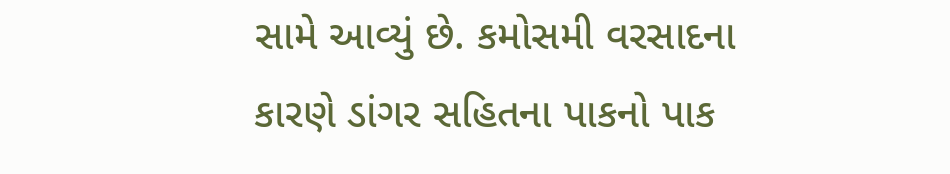સામે આવ્યું છે. કમોસમી વરસાદના કારણે ડાંગર સહિતના પાકનો પાક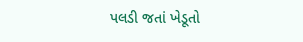પલડી જતાં ખેડૂતો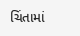ચિંતામાં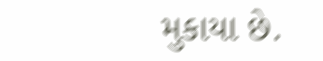મુકાયા છે.